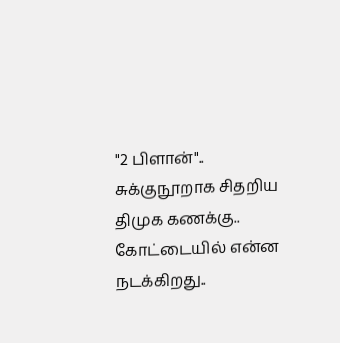"2 பிளான்".. சுக்குநூறாக சிதறிய திமுக கணக்கு.. கோட்டையில் என்ன நடக்கிறது..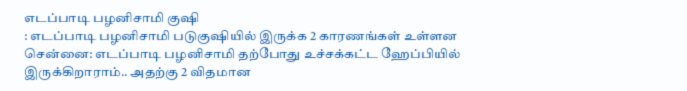எடப்பாடி பழனிசாமி குஷி
: எடப்பாடி பழனிசாமி படுகுஷியில் இருக்க 2 காரணங்கள் உள்ளன
சென்னை: எடப்பாடி பழனிசாமி தற்போது உச்சக்கட்ட ஹேப்பியில் இருக்கிறாராம்.. அதற்கு 2 விதமான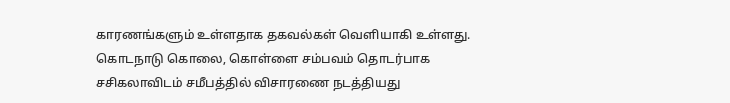காரணங்களும் உள்ளதாக தகவல்கள் வெளியாகி உள்ளது.
கொடநாடு கொலை, கொள்ளை சம்பவம் தொடர்பாக சசிகலாவிடம் சமீபத்தில் விசாரணை நடத்தியது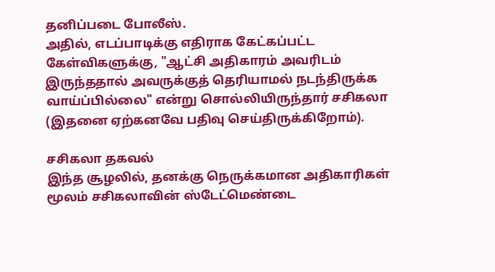தனிப்படை போலீஸ்.
அதில், எடப்பாடிக்கு எதிராக கேட்கப்பட்ட கேள்விகளுக்கு, "ஆட்சி அதிகாரம் அவரிடம் இருந்ததால் அவருக்குத் தெரியாமல் நடந்திருக்க வாய்ப்பில்லை" என்று சொல்லியிருந்தார் சசிகலா (இதனை ஏற்கனவே பதிவு செய்திருக்கிறோம்).

சசிகலா தகவல்
இந்த சூழலில், தனக்கு நெருக்கமான அதிகாரிகள் மூலம் சசிகலாவின் ஸ்டேட்மெண்டை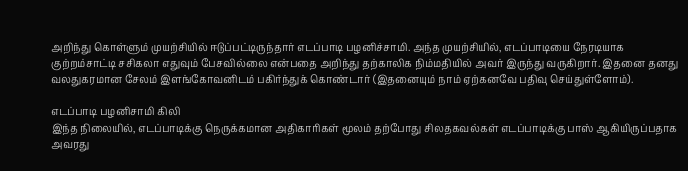அறிந்து கொள்ளும் முயற்சியில் ஈடுப்பட்டிருந்தார் எடப்பாடி பழனிச்சாமி. அந்த முயற்சியில், எடப்பாடியை நேரடியாக குற்றம்சாட்டி சசிகலா எதுவும் பேசவில்லை என்பதை அறிந்து தற்காலிக நிம்மதியில் அவர் இருந்து வருகிறார். இதனை தனது வலதுகரமான சேலம் இளங்கோவனிடம் பகிர்ந்துக் கொண்டார் (இதனையும் நாம் ஏற்கனவே பதிவு செய்துள்ளோம்).

எடப்பாடி பழனிசாமி கிலி
இந்த நிலையில், எடப்பாடிக்கு நெருக்கமான அதிகாரிகள் மூலம் தற்போது சிலதகவல்கள் எடப்பாடிக்கு பாஸ் ஆகியிருப்பதாக அவரது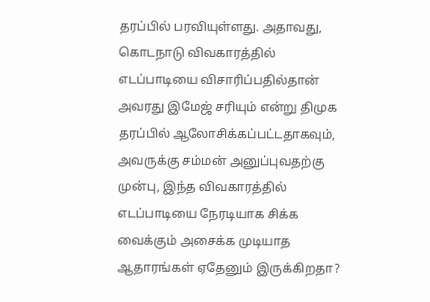தரப்பில் பரவியுள்ளது. அதாவது, கொடநாடு விவகாரத்தில் எடப்பாடியை விசாரிப்பதில்தான் அவரது இமேஜ் சரியும் என்று திமுக தரப்பில் ஆலோசிக்கப்பட்டதாகவும், அவருக்கு சம்மன் அனுப்புவதற்கு முன்பு, இந்த விவகாரத்தில் எடப்பாடியை நேரடியாக சிக்க வைக்கும் அசைக்க முடியாத ஆதாரங்கள் ஏதேனும் இருக்கிறதா?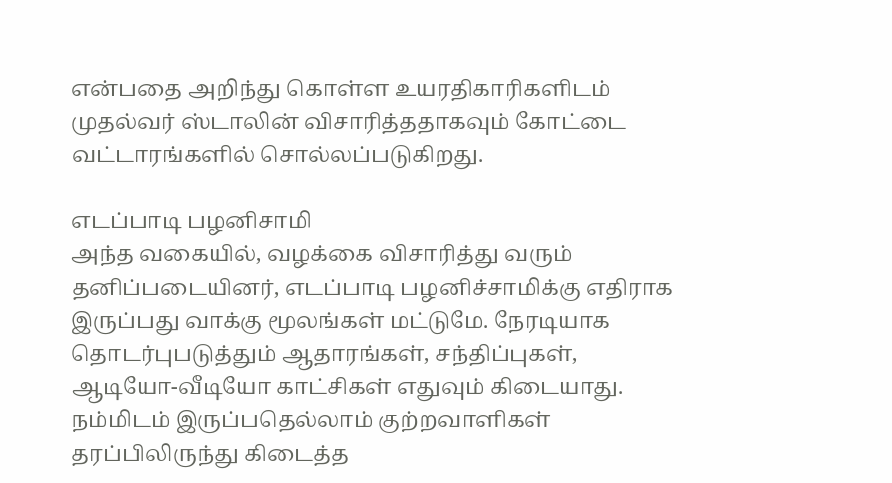என்பதை அறிந்து கொள்ள உயரதிகாரிகளிடம் முதல்வர் ஸ்டாலின் விசாரித்ததாகவும் கோட்டை வட்டாரங்களில் சொல்லப்படுகிறது.

எடப்பாடி பழனிசாமி
அந்த வகையில், வழக்கை விசாரித்து வரும் தனிப்படையினர், எடப்பாடி பழனிச்சாமிக்கு எதிராக இருப்பது வாக்கு மூலங்கள் மட்டுமே. நேரடியாக தொடர்புபடுத்தும் ஆதாரங்கள், சந்திப்புகள், ஆடியோ-வீடியோ காட்சிகள் எதுவும் கிடையாது. நம்மிடம் இருப்பதெல்லாம் குற்றவாளிகள் தரப்பிலிருந்து கிடைத்த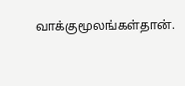வாக்குமூலங்கள்தான்.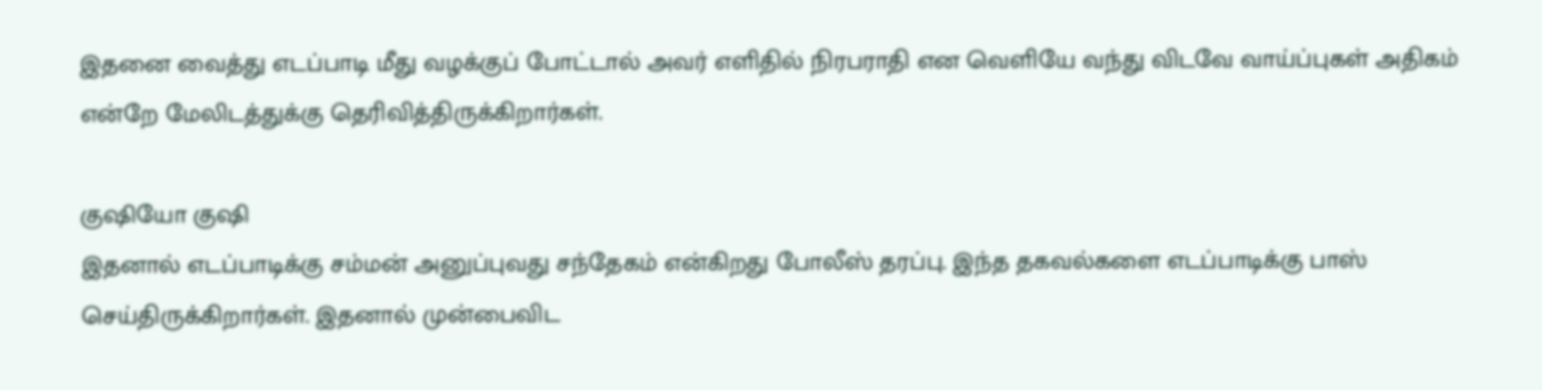இதனை வைத்து எடப்பாடி மீது வழக்குப் போட்டால் அவர் எளிதில் நிரபராதி என வெளியே வந்து விடவே வாய்ப்புகள் அதிகம் என்றே மேலிடத்துக்கு தெரிவித்திருக்கிறார்கள்.

குஷியோ குஷி
இதனால் எடப்பாடிக்கு சம்மன் அனுப்புவது சந்தேகம் என்கிறது போலீஸ் தரப்பு. இந்த தகவல்களை எடப்பாடிக்கு பாஸ் செய்திருக்கிறார்கள். இதனால் முன்பைவிட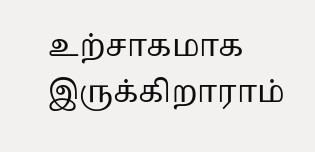உற்சாகமாக இருக்கிறாராம்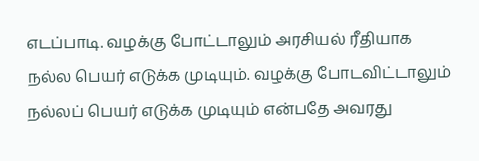எடப்பாடி. வழக்கு போட்டாலும் அரசியல் ரீதியாக நல்ல பெயர் எடுக்க முடியும். வழக்கு போடவிட்டாலும் நல்லப் பெயர் எடுக்க முடியும் என்பதே அவரது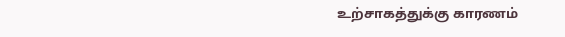உற்சாகத்துக்கு காரணம்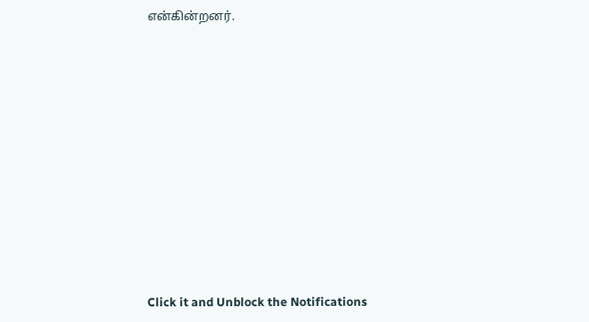என்கின்றனர்.












Click it and Unblock the Notifications